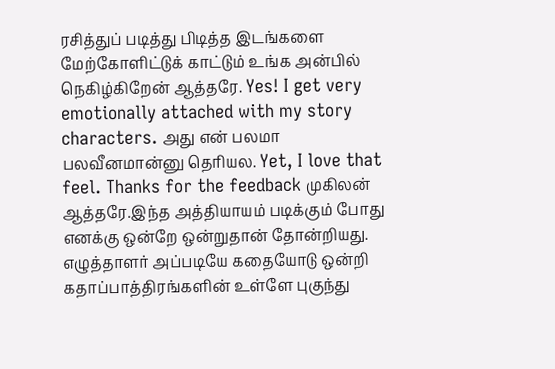ரசித்துப் படித்து பிடித்த இடங்களை மேற்கோளிட்டுக் காட்டும் உங்க அன்பில் நெகிழ்கிறேன் ஆத்தரே. Yes! I get very emotionally attached with my story characters. அது என் பலமா பலவீனமான்னு தெரியல. Yet, I love that feel. Thanks for the feedback முகிலன் ஆத்தரே.இந்த அத்தியாயம் படிக்கும் போது எனக்கு ஒன்றே ஒன்றுதான் தோன்றியது. எழுத்தாளர் அப்படியே கதையோடு ஒன்றி கதாப்பாத்திரங்களின் உள்ளே புகுந்து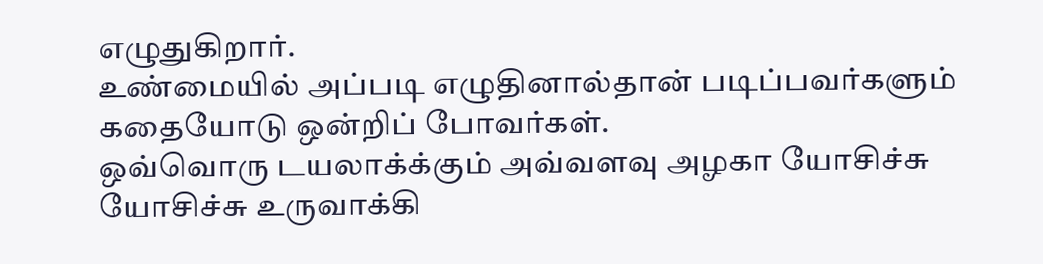எழுதுகிறார்.
உண்மையில் அப்படி எழுதினால்தான் படிப்பவர்களும் கதையோடு ஒன்றிப் போவர்கள்.
ஒவ்வொரு டயலாக்க்கும் அவ்வளவு அழகா யோசிச்சு யோசிச்சு உருவாக்கி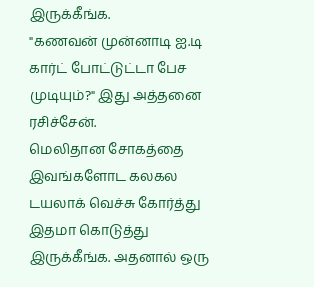இருக்கீங்க.
"கணவன் முன்னாடி ஐ.டி கார்ட் போட்டுட்டா பேச முடியும்?" இது அத்தனை ரசிச்சேன்.
மெலிதான சோகத்தை இவங்களோட கலகல டயலாக் வெச்சு கோர்த்து இதமா கொடுத்து இருக்கீங்க. அதனால் ஒரு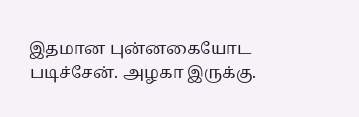இதமான புன்னகையோட படிச்சேன். அழகா இருக்கு.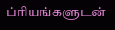ப்ரியங்களுடன்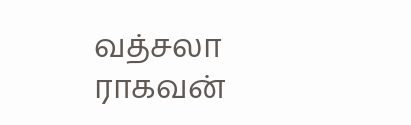வத்சலா ராகவன்